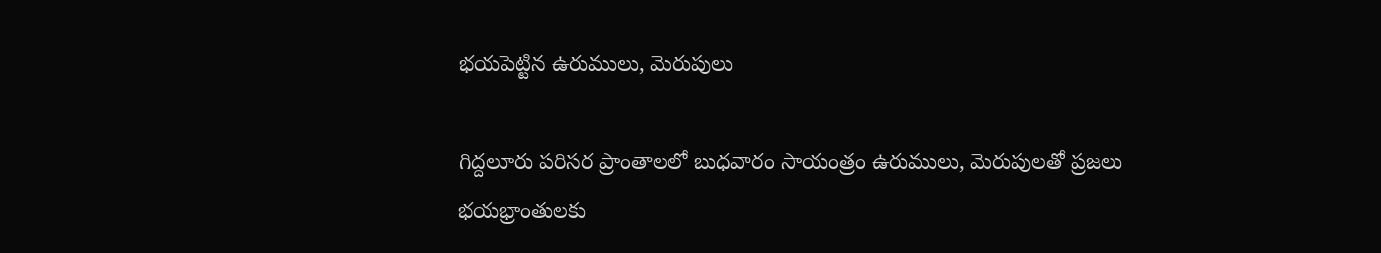భయపెట్టిన ఉరుములు, మెరుపులు

గిద్దలూరు పరిసర ప్రాంతాలలో బుధవారం సాయంత్రం ఉరుములు, మెరుపులతో ప్రజలు భయభ్రాంతులకు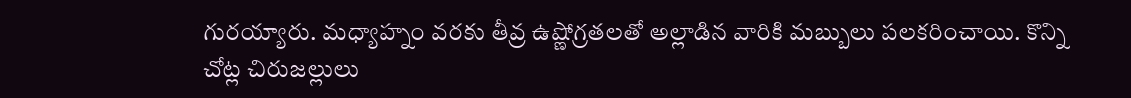గురయ్యారు. మధ్యాహ్నం వరకు తీవ్ర ఉష్ణోగ్రతలతో అల్లాడిన వారికి మబ్బులు పలకరించాయి. కొన్ని చోట్ల చిరుజల్లులు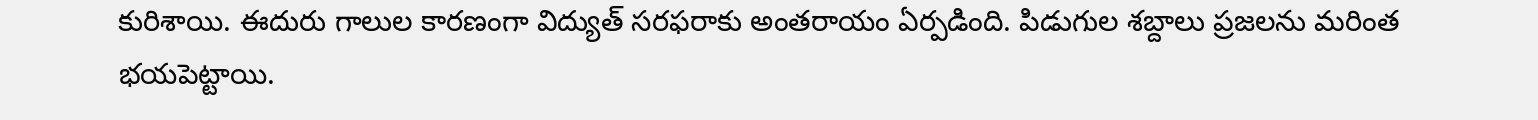కురిశాయి. ఈదురు గాలుల కారణంగా విద్యుత్ సరఫరాకు అంతరాయం ఏర్పడింది. పిడుగుల శబ్దాలు ప్రజలను మరింత భయపెట్టాయి.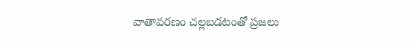వాతావరణం చల్లబడటంతో ప్రజలు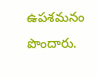ఉపశమనం పొందారు.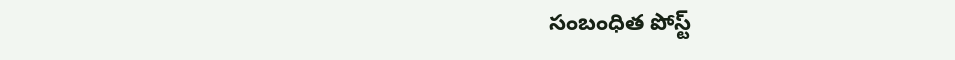సంబంధిత పోస్ట్